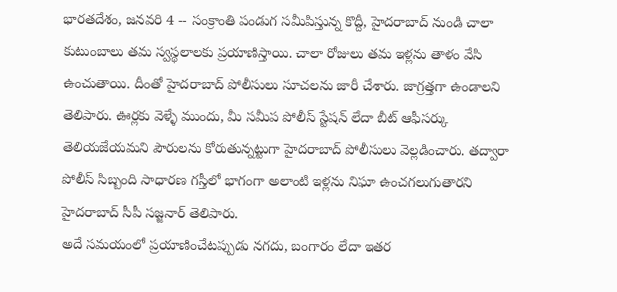భారతదేశం, జనవరి 4 -- సంక్రాంతి పండుగ సమీపిస్తున్న కొద్దీ, హైదరాబాద్ నుండి చాలా కుటుంబాలు తమ స్వస్థలాలకు ప్రయాణిస్తాయి. చాలా రోజులు తమ ఇళ్లను తాళం వేసి ఉంచుతాయి. దీంతో హైదరాబాద్ పోలీసులు సూచలను జారీ చేశారు. జాగ్రత్తగా ఉండాలని తెలిపారు. ఊర్లకు వెళ్ళే ముందు, మీ సమీప పోలీస్ స్టేషన్ లేదా బీట్ ఆఫీసర్కు తెలియజేయమని పౌరులను కోరుతున్నట్టుగా హైదరాబాద్ పోలీసులు వెల్లడించారు. తద్వారా పోలీస్ సిబ్బంది సాధారణ గస్తీలో భాగంగా అలాంటి ఇళ్లను నిఘా ఉంచగలుగుతారని హైదరాబాద్ సీపీ సజ్జనార్ తెలిపారు.
అదే సమయంలో ప్రయాణించేటప్పుడు నగదు, బంగారం లేదా ఇతర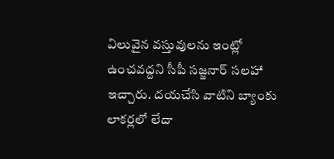విలువైన వస్తువులను ఇంట్లో ఉంచవద్దని సీపీ సజ్జనార్ సలహా ఇచ్చారు. దయచేసి వాటిని బ్యాంకు లాకర్లలో లేదా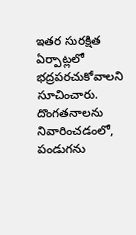ఇతర సురక్షిత ఏర్పాట్లలో భద్రపరచుకోవాలని సూచించారు. దొంగతనాలను నివారించడంలో, పండుగను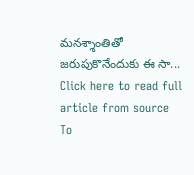మనశ్శాంతితో జరుపుకొనేందుకు ఈ సా...
Click here to read full article from source
To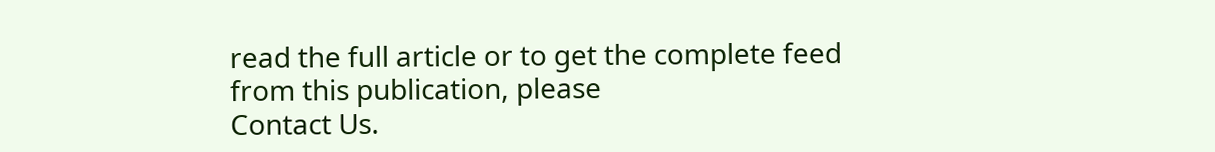read the full article or to get the complete feed from this publication, please
Contact Us.